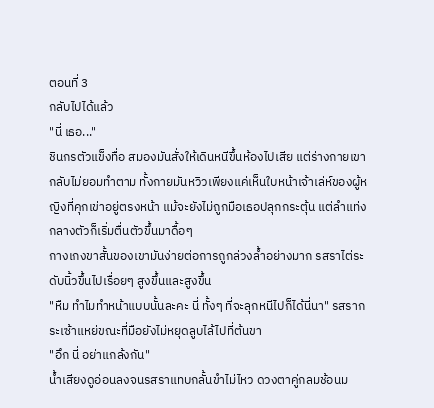ตอนที่ 3
กลับไปได้แล้ว
"นี่ เธอ..."
ชินกรตัวแข็งทื่อ สมองมันสั่งให้เดินหนีขึ้นห้องไปเสีย แต่ร่างกายเขากลับไม่ยอมทำตาม ทั้งกายมันหวิวเพียงแค่เห็นใบหน้าเจ้าเล่ห์ของผู้หญิงที่คุกเข่าอยู่ตรงหน้า แม้จะยังไม่ถูกมือเธอปลุกกระตุ้น แต่ลำแท่งกลางตัวก็เริ่มตื่นตัวขึ้นมาดื้อๆ
กางเกงขาสั้นของเขามันง่ายต่อการถูกล่วงล้ำอย่างมาก รสราไต่ระดับนิ้วขึ้นไปเรื่อยๆ สูงขึ้นและสูงขึ้น
"หืม ทำไมทำหน้าแบบนั้นละคะ นี่ ทั้งๆ ที่จะลุกหนีไปก็ได้นี่นา" รสรากระเซ้าแหย่ขณะที่มือยังไม่หยุดลูบไล้ไปที่ต้นขา
"อึก นี่ อย่าแกล้งกัน"
น้ำเสียงดูอ่อนลงจนรสราแทบกลั้นขำไม่ไหว ดวงตาคู่กลมช้อนม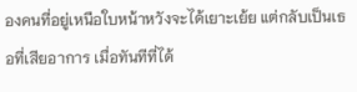องคนที่อยู่เหนือใบหน้าหวังจะได้เยาะเย้ย แต่กลับเป็นเธอที่เสียอาการ เมื่อทันทีที่ได้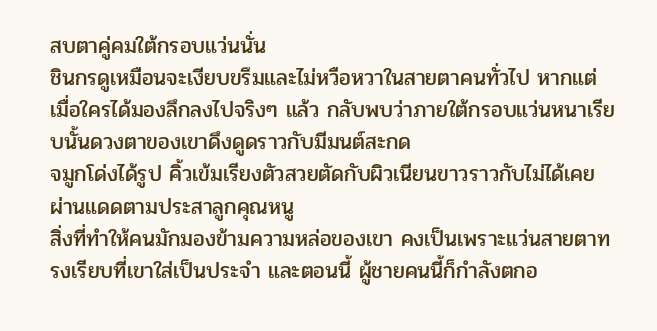สบตาคู่คมใต้กรอบแว่นนั่น
ชินกรดูเหมือนจะเงียบขรึมและไม่หวือหวาในสายตาคนทั่วไป หากแต่เมื่อใครได้มองลึกลงไปจริงๆ แล้ว กลับพบว่าภายใต้กรอบแว่นหนาเรียบนั้นดวงตาของเขาดึงดูดราวกับมีมนต์สะกด
จมูกโด่งได้รูป คิ้วเข้มเรียงตัวสวยตัดกับผิวเนียนขาวราวกับไม่ได้เคยผ่านแดดตามประสาลูกคุณหนู
สิ่งที่ทำให้คนมักมองข้ามความหล่อของเขา คงเป็นเพราะแว่นสายตาทรงเรียบที่เขาใส่เป็นประจำ และตอนนี้ ผู้ชายคนนี้ก็กำลังตกอ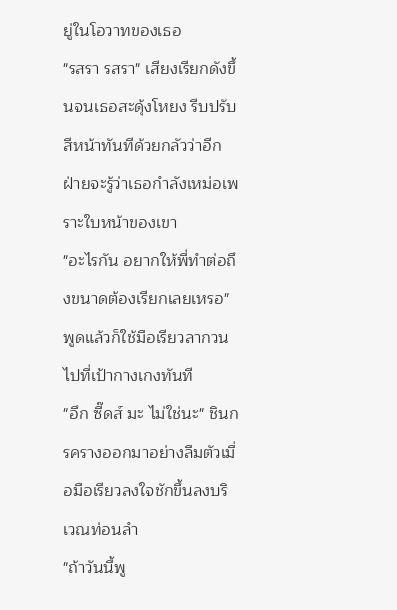ยู่ในโอวาทของเธอ
"รสรา รสรา" เสียงเรียกดังขึ้นจนเธอสะดุ้งโหยง รีบปรับสีหน้าทันทีด้วยกลัวว่าอีกฝ่ายจะรู้ว่าเธอกำลังเหม่อเพราะใบหน้าของเขา
"อะไรกัน อยากให้พี่ทำต่อถึงขนาดต้องเรียกเลยเหรอ" พูดแล้วก็ใช้มือเรียวลากวนไปที่เป้ากางเกงทันที
"อึก ซี๊ดส์ มะ ไม่ใช่นะ" ชินกรครางออกมาอย่างลืมตัวเมื่อมือเรียวลงใจชักขึ้นลงบริเวณท่อนลำ
"ถ้าวันนี้พู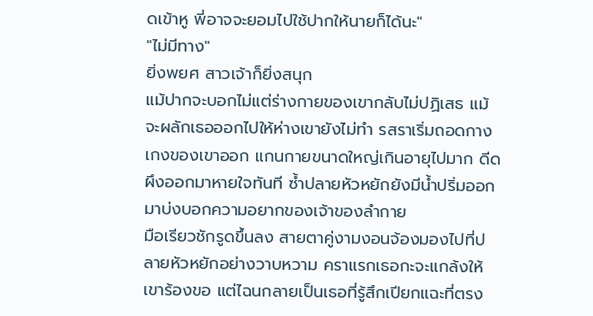ดเข้าหู พี่อาจจะยอมไปใช้ปากให้นายก็ได้นะ"
"ไม่มีทาง"
ยิ่งพยศ สาวเจ้าก็ยิ่งสนุก
แม้ปากจะบอกไม่แต่ร่างกายของเขากลับไม่ปฏิเสธ แม้จะผลักเธอออกไปให้ห่างเขายังไม่ทำ รสราเริ่มถอดกางเกงของเขาออก แกนกายขนาดใหญ่เกินอายุไปมาก ดีดผึงออกมาหายใจทันที ซ้ำปลายหัวหยักยังมีน้ำปริ่มออกมาบ่งบอกความอยากของเจ้าของลำกาย
มือเรียวชักรูดขึ้นลง สายตาคู่งามงอนจ้องมองไปที่ปลายหัวหยักอย่างวาบหวาม คราแรกเธอกะจะแกล้งให้เขาร้องขอ แต่ไฉนกลายเป็นเธอที่รู้สึกเปียกแฉะที่ตรง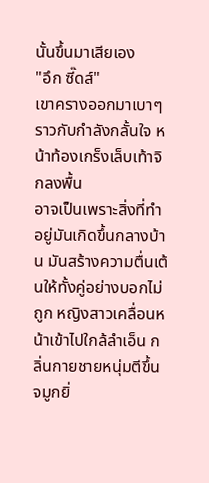นั้นขึ้นมาเสียเอง
"อึก ซี๊ดส์"
เขาครางออกมาเบาๆ ราวกับกำลังกลั้นใจ หน้าท้องเกร็งเล็บเท้าจิกลงพื้น
อาจเป็นเพราะสิ่งที่ทำอยู่มันเกิดขึ้นกลางบ้าน มันสร้างความตื่นเต้นให้ทั้งคู่อย่างบอกไม่ถูก หญิงสาวเคลื่อนหน้าเข้าไปใกล้ลำเอ็น กลิ่นกายชายหนุ่มตีขึ้นจมูกยิ่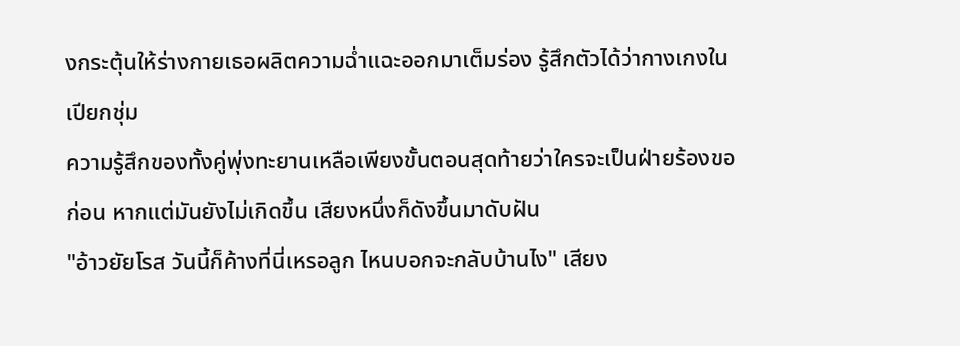งกระตุ้นให้ร่างกายเธอผลิตความฉ่ำแฉะออกมาเต็มร่อง รู้สึกตัวได้ว่ากางเกงในเปียกชุ่ม
ความรู้สึกของทั้งคู่พุ่งทะยานเหลือเพียงขั้นตอนสุดท้ายว่าใครจะเป็นฝ่ายร้องขอก่อน หากแต่มันยังไม่เกิดขึ้น เสียงหนึ่งก็ดังขึ้นมาดับฝัน
"อ้าวยัยโรส วันนี้ก็ค้างที่นี่เหรอลูก ไหนบอกจะกลับบ้านไง" เสียง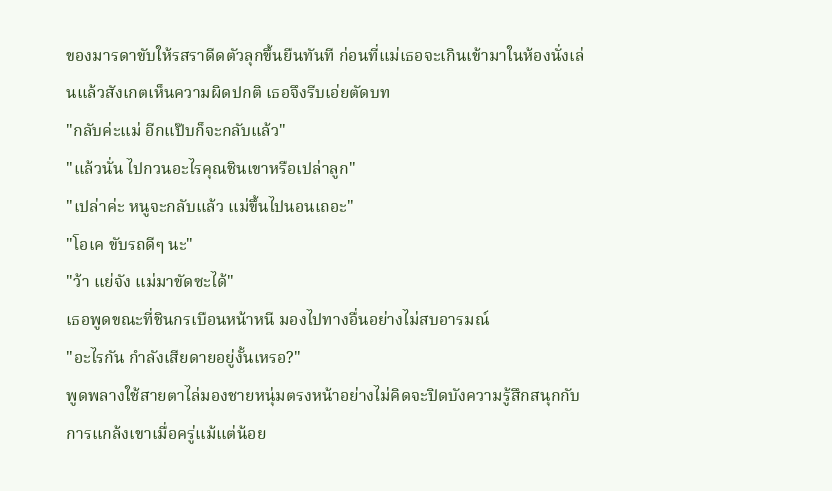ของมารดาขับให้รสราดีดตัวลุกขึ้นยืนทันที ก่อนที่แม่เธอจะเกินเข้ามาในห้องนั่งเล่นแล้วสังเกตเห็นความผิดปกติ เธอจึงรีบเอ่ยตัดบท
"กลับค่ะแม่ อีกแป๊บก็จะกลับแล้ว"
"แล้วนั่น ไปกวนอะไรคุณชินเขาหรือเปล่าลูก"
"เปล่าค่ะ หนูจะกลับแล้ว แม่ขึ้นไปนอนเถอะ"
"โอเค ขับรถดีๆ นะ"
"ว้า แย่จัง แม่มาขัดซะได้"
เธอพูดขณะที่ชินกรเบือนหน้าหนี มองไปทางอื่นอย่างไม่สบอารมณ์
"อะไรกัน กำลังเสียดายอยู่งั้นเหรอ?"
พูดพลางใช้สายตาไล่มองชายหนุ่มตรงหน้าอย่างไม่คิดจะปิดบังความรู้สึกสนุกกับการแกล้งเขาเมื่อครู่แม้แต่น้อย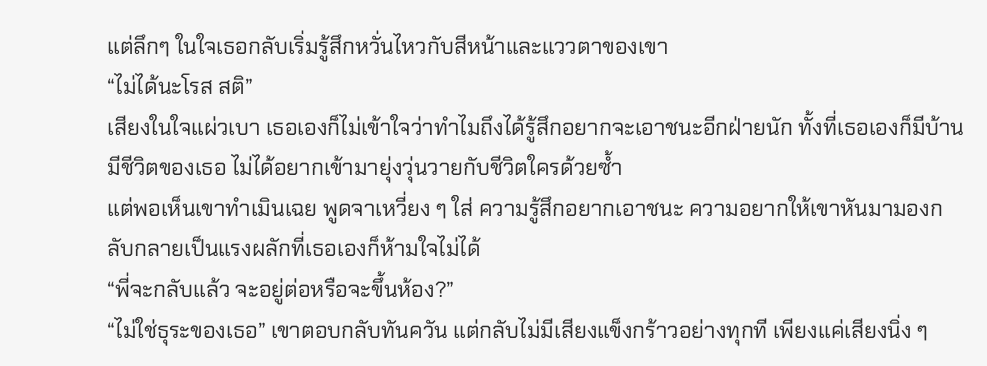แต่ลึกๆ ในใจเธอกลับเริ่มรู้สึกหวั่นไหวกับสีหน้าและแววตาของเขา
“ไม่ได้นะโรส สติ”
เสียงในใจแผ่วเบา เธอเองก็ไม่เข้าใจว่าทำไมถึงได้รู้สึกอยากจะเอาชนะอีกฝ่ายนัก ทั้งที่เธอเองก็มีบ้าน มีชีวิตของเธอ ไม่ได้อยากเข้ามายุ่งวุ่นวายกับชีวิตใครด้วยซ้ำ
แต่พอเห็นเขาทำเมินเฉย พูดจาเหวี่ยง ๆ ใส่ ความรู้สึกอยากเอาชนะ ความอยากให้เขาหันมามองกลับกลายเป็นแรงผลักที่เธอเองก็ห้ามใจไม่ได้
“พี่จะกลับแล้ว จะอยู่ต่อหรือจะขึ้นห้อง?”
“ไม่ใช่ธุระของเธอ” เขาตอบกลับทันควัน แต่กลับไม่มีเสียงแข็งกร้าวอย่างทุกที เพียงแค่เสียงนิ่ง ๆ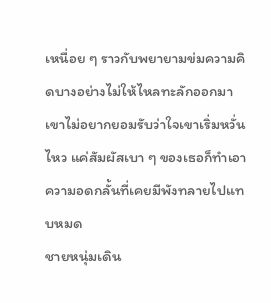เหนื่อย ๆ ราวกับพยายามข่มความคิดบางอย่างไม่ให้ไหลทะลักออกมา
เขาไม่อยากยอมรับว่าใจเขาเริ่มหวั่นไหว แค่สัมผัสเบา ๆ ของเธอก็ทำเอาความอดกลั้นที่เคยมีพังทลายไปแทบหมด
ชายหนุ่มเดิน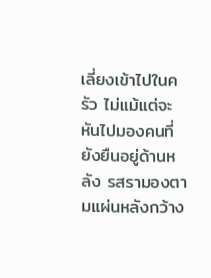เลี่ยงเข้าไปในครัว ไม่แม้แต่จะหันไปมองคนที่ยังยืนอยู่ด้านหลัง รสรามองตามแผ่นหลังกว้าง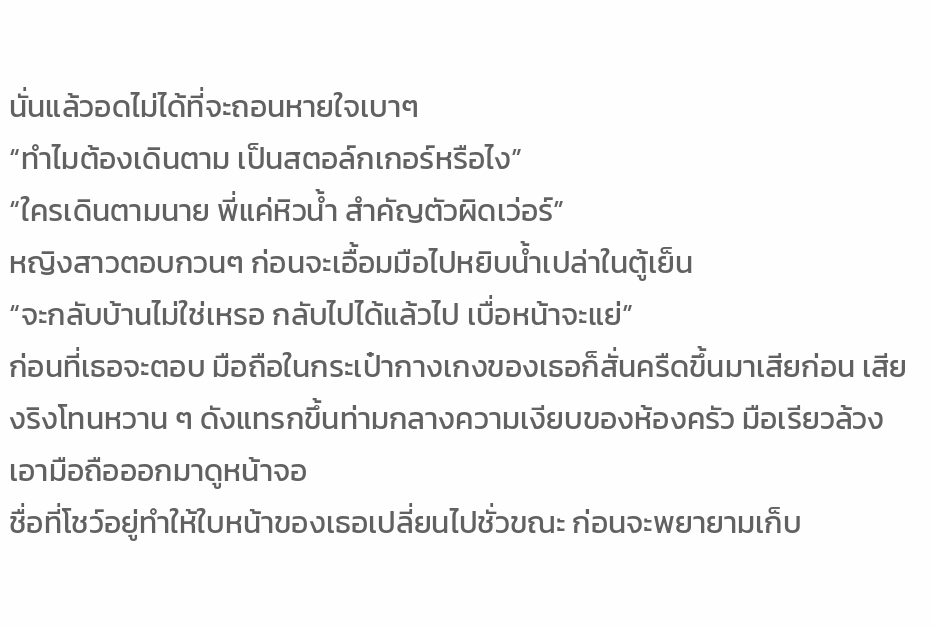นั่นแล้วอดไม่ได้ที่จะถอนหายใจเบาๆ
“ทำไมต้องเดินตาม เป็นสตอล์กเกอร์หรือไง”
“ใครเดินตามนาย พี่แค่หิวน้ำ สำคัญตัวผิดเว่อร์”
หญิงสาวตอบกวนๆ ก่อนจะเอื้อมมือไปหยิบน้ำเปล่าในตู้เย็น
“จะกลับบ้านไม่ใช่เหรอ กลับไปได้แล้วไป เบื่อหน้าจะแย่”
ก่อนที่เธอจะตอบ มือถือในกระเป๋ากางเกงของเธอก็สั่นครืดขึ้นมาเสียก่อน เสียงริงโทนหวาน ๆ ดังแทรกขึ้นท่ามกลางความเงียบของห้องครัว มือเรียวล้วงเอามือถือออกมาดูหน้าจอ
ชื่อที่โชว์อยู่ทำให้ใบหน้าของเธอเปลี่ยนไปชั่วขณะ ก่อนจะพยายามเก็บ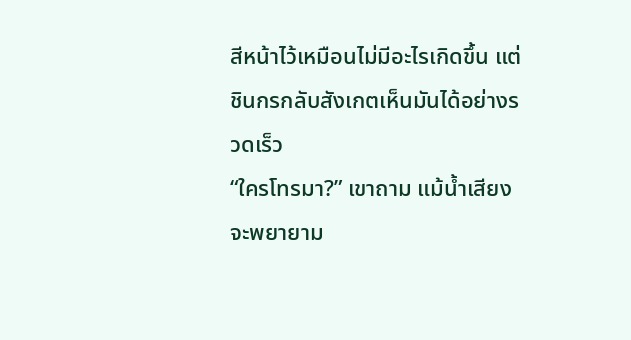สีหน้าไว้เหมือนไม่มีอะไรเกิดขึ้น แต่ชินกรกลับสังเกตเห็นมันได้อย่างรวดเร็ว
“ใครโทรมา?” เขาถาม แม้น้ำเสียงจะพยายาม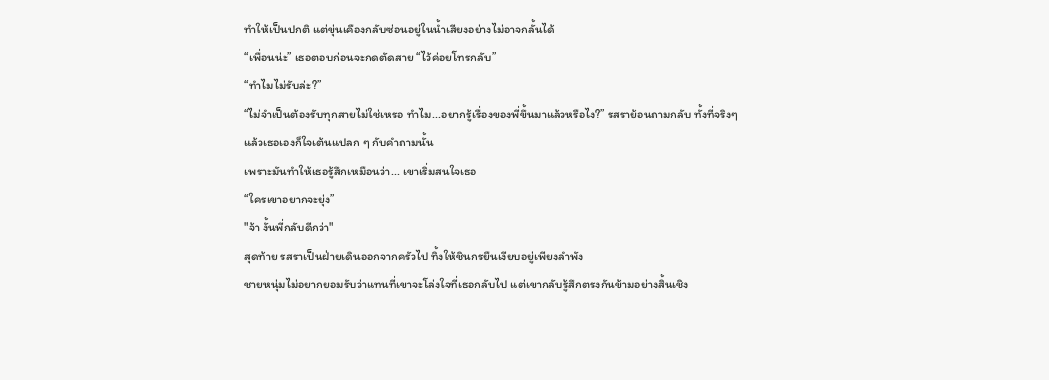ทำให้เป็นปกติ แต่ขุ่นเคืองกลับซ่อนอยู่ในน้ำเสียงอย่างไม่อาจกลั้นได้
“เพื่อนน่ะ” เธอตอบก่อนจะกดตัดสาย “ไว้ค่อยโทรกลับ”
“ทำไมไม่รับล่ะ?”
“ไม่จำเป็นต้องรับทุกสายไม่ใช่เหรอ ทำไม...อยากรู้เรื่องของพี่ขึ้นมาแล้วหรือไง?” รสราย้อนถามกลับ ทั้งที่จริงๆ แล้วเธอเองก็ใจเต้นแปลก ๆ กับคำถามนั้น
เพราะมันทำให้เธอรู้สึกเหมือนว่า... เขาเริ่มสนใจเธอ
“ใครเขาอยากจะยุ่ง”
"จ้า งั้นพี่กลับดีกว่า"
สุดท้าย รสราเป็นฝ่ายเดินออกจากครัวไป ทิ้งให้ชินกรยืนเงียบอยู่เพียงลำพัง
ชายหนุ่มไม่อยากยอมรับว่าแทนที่เขาจะโล่งใจที่เธอกลับไป แต่เขากลับรู้สึกตรงกันข้ามอย่างสิ้นเชิง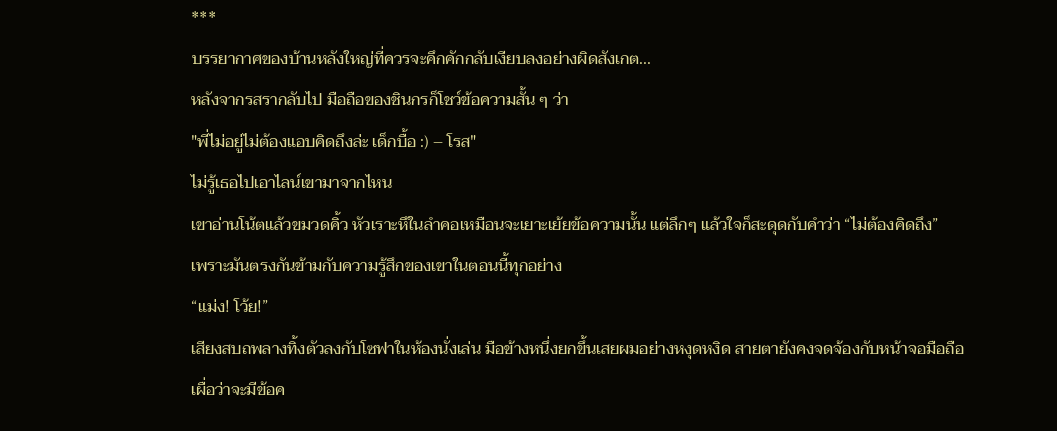***
บรรยากาศของบ้านหลังใหญ่ที่ควรจะคึกคักกลับเงียบลงอย่างผิดสังเกต...
หลังจากรสรากลับไป มือถือของชินกรก็โชว์ข้อความสั้น ๆ ว่า
"พี่ไม่อยู่ไม่ต้องแอบคิดถึงล่ะ เด็กบื้อ :) – โรส"
ไม่รู้เธอไปเอาไลน์เขามาจากไหน
เขาอ่านโน้ตแล้วขมวดคิ้ว หัวเราะหึในลำคอเหมือนจะเยาะเย้ยข้อความนั้น แต่ลึกๆ แล้วใจก็สะดุดกับคำว่า “ไม่ต้องคิดถึง”
เพราะมันตรงกันข้ามกับความรู้สึกของเขาในตอนนี้ทุกอย่าง
“แม่ง! โว้ย!”
เสียงสบถพลางทิ้งตัวลงกับโซฟาในห้องนั่งเล่น มือข้างหนึ่งยกขึ้นเสยผมอย่างหงุดหงิด สายตายังคงจดจ้องกับหน้าจอมือถือ เผื่อว่าจะมีข้อค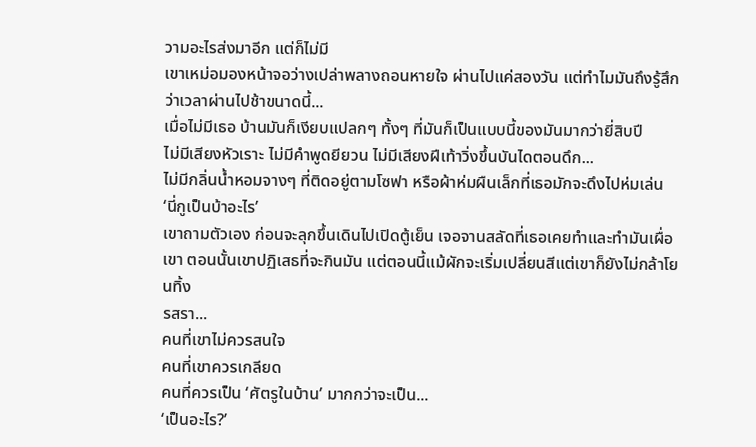วามอะไรส่งมาอีก แต่ก็ไม่มี
เขาเหม่อมองหน้าจอว่างเปล่าพลางถอนหายใจ ผ่านไปแค่สองวัน แต่ทำไมมันถึงรู้สึกว่าเวลาผ่านไปช้าขนาดนี้...
เมื่อไม่มีเธอ บ้านมันก็เงียบแปลกๆ ทั้งๆ ที่มันก็เป็นแบบนี้ของมันมากว่ายี่สิบปี
ไม่มีเสียงหัวเราะ ไม่มีคำพูดยียวน ไม่มีเสียงฝีเท้าวิ่งขึ้นบันไดตอนดึก...
ไม่มีกลิ่นน้ำหอมจางๆ ที่ติดอยู่ตามโซฟา หรือผ้าห่มผืนเล็กที่เธอมักจะดึงไปห่มเล่น
‘นี่กูเป็นบ้าอะไร’
เขาถามตัวเอง ก่อนจะลุกขึ้นเดินไปเปิดตู้เย็น เจอจานสลัดที่เธอเคยทำและทำมันเผื่อเขา ตอนนั้นเขาปฏิเสธที่จะกินมัน แต่ตอนนี้แม้ผักจะเริ่มเปลี่ยนสีแต่เขาก็ยังไม่กล้าโยนทิ้ง
รสรา...
คนที่เขาไม่ควรสนใจ
คนที่เขาควรเกลียด
คนที่ควรเป็น ‘ศัตรูในบ้าน’ มากกว่าจะเป็น...
‘เป็นอะไร?’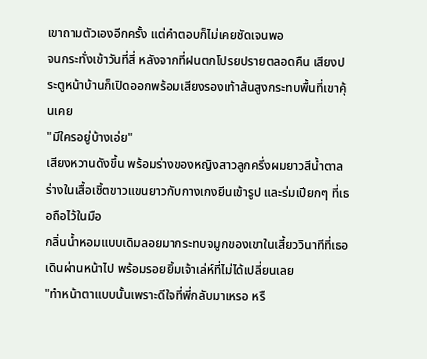เขาถามตัวเองอีกครั้ง แต่คำตอบก็ไม่เคยชัดเจนพอ
จนกระทั่งเข้าวันที่สี่ หลังจากที่ฝนตกโปรยปรายตลอดคืน เสียงประตูหน้าบ้านก็เปิดออกพร้อมเสียงรองเท้าส้นสูงกระทบพื้นที่เขาคุ้นเคย
"มีใครอยู่บ้างเอ่ย"
เสียงหวานดังขึ้น พร้อมร่างของหญิงสาวลูกครึ่งผมยาวสีน้ำตาล ร่างในเสื้อเชิ้ตขาวแขนยาวกับกางเกงยีนเข้ารูป และร่มเปียกๆ ที่เธอถือไว้ในมือ
กลิ่นน้ำหอมแบบเดิมลอยมากระทบจมูกของเขาในเสี้ยววินาทีที่เธอเดินผ่านหน้าไป พร้อมรอยยิ้มเจ้าเล่ห์ที่ไม่ได้เปลี่ยนเลย
"ทำหน้าตาแบบนั้นเพราะดีใจที่พี่กลับมาเหรอ หรื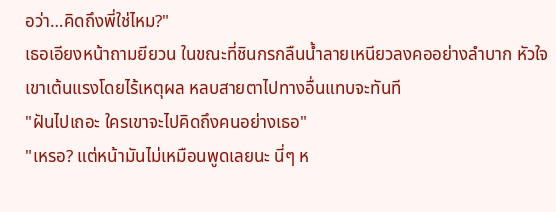อว่า…คิดถึงพี่ใช่ไหม?"
เธอเอียงหน้าถามยียวน ในขณะที่ชินกรกลืนน้ำลายเหนียวลงคออย่างลำบาก หัวใจเขาเต้นแรงโดยไร้เหตุผล หลบสายตาไปทางอื่นแทบจะทันที
"ฝันไปเถอะ ใครเขาจะไปคิดถึงคนอย่างเธอ"
"เหรอ? แต่หน้ามันไม่เหมือนพูดเลยนะ นี่ๆ ห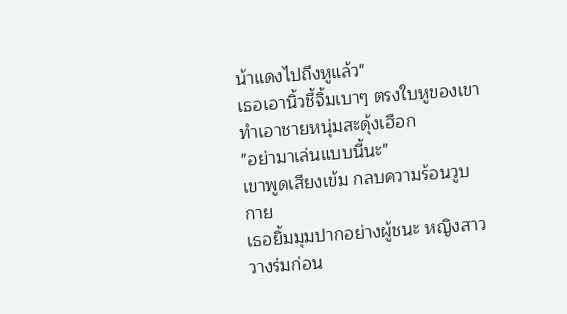น้าแดงไปถึงหูแล้ว"
เธอเอานิ้วชี้จิ้มเบาๆ ตรงใบหูของเขา ทำเอาชายหนุ่มสะดุ้งเฮือก
"อย่ามาเล่นแบบนี้นะ"
เขาพูดเสียงเข้ม กลบความร้อนวูบกาย
เธอยิ้มมุมปากอย่างผู้ชนะ หญิงสาววางร่มก่อน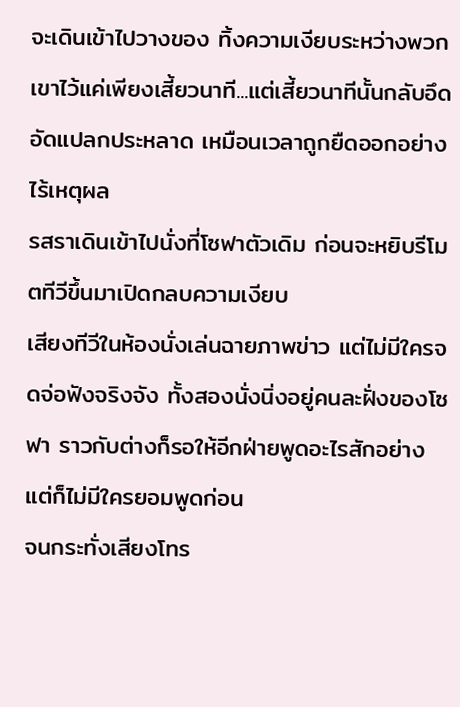จะเดินเข้าไปวางของ ทิ้งความเงียบระหว่างพวกเขาไว้แค่เพียงเสี้ยวนาที...แต่เสี้ยวนาทีนั้นกลับอึดอัดแปลกประหลาด เหมือนเวลาถูกยืดออกอย่างไร้เหตุผล
รสราเดินเข้าไปนั่งที่โซฟาตัวเดิม ก่อนจะหยิบรีโมตทีวีขึ้นมาเปิดกลบความเงียบ
เสียงทีวีในห้องนั่งเล่นฉายภาพข่าว แต่ไม่มีใครจดจ่อฟังจริงจัง ทั้งสองนั่งนิ่งอยู่คนละฝั่งของโซฟา ราวกับต่างก็รอให้อีกฝ่ายพูดอะไรสักอย่าง
แต่ก็ไม่มีใครยอมพูดก่อน
จนกระทั่งเสียงโทร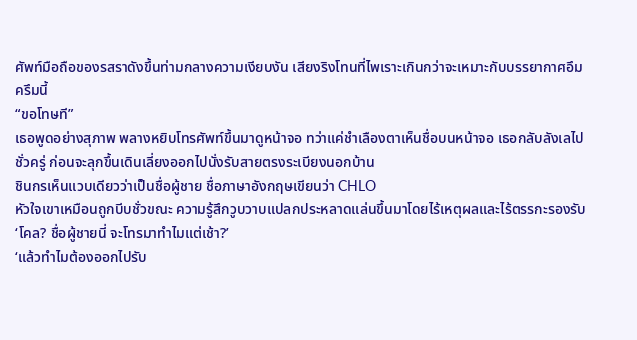ศัพท์มือถือของรสราดังขึ้นท่ามกลางความเงียบงัน เสียงริงโทนที่ไพเราะเกินกว่าจะเหมาะกับบรรยากาศอึมครึมนี้
“ขอโทษที”
เธอพูดอย่างสุภาพ พลางหยิบโทรศัพท์ขึ้นมาดูหน้าจอ ทว่าแค่ชำเลืองตาเห็นชื่อบนหน้าจอ เธอกลับลังเลไปชั่วครู่ ก่อนจะลุกขึ้นเดินเลี่ยงออกไปนั่งรับสายตรงระเบียงนอกบ้าน
ชินกรเห็นแวบเดียวว่าเป็นชื่อผู้ชาย ชื่อภาษาอังกฤษเขียนว่า CHLO
หัวใจเขาเหมือนถูกบีบชั่วขณะ ความรู้สึกวูบวาบแปลกประหลาดแล่นขึ้นมาโดยไร้เหตุผลและไร้ตรรกะรองรับ
‘โคล? ชื่อผู้ชายนี่ จะโทรมาทำไมแต่เช้า?’
‘แล้วทำไมต้องออกไปรับ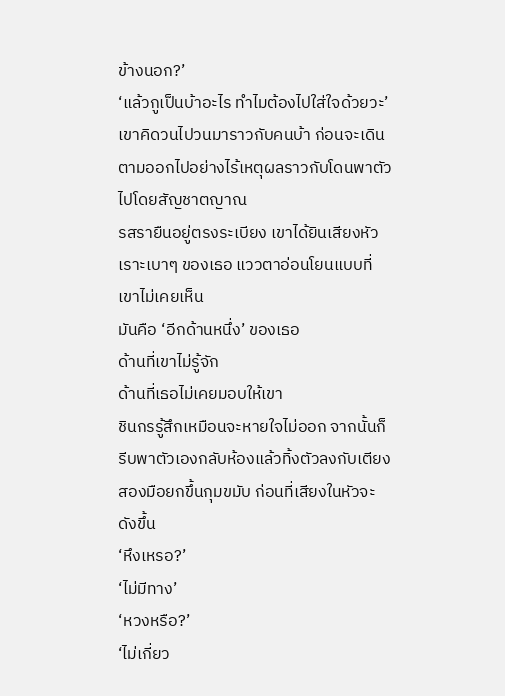ข้างนอก?’
‘แล้วกูเป็นบ้าอะไร ทำไมต้องไปใส่ใจด้วยวะ’
เขาคิดวนไปวนมาราวกับคนบ้า ก่อนจะเดินตามออกไปอย่างไร้เหตุผลราวกับโดนพาตัวไปโดยสัญชาตญาณ
รสรายืนอยู่ตรงระเบียง เขาได้ยินเสียงหัวเราะเบาๆ ของเธอ แววตาอ่อนโยนแบบที่เขาไม่เคยเห็น
มันคือ ‘อีกด้านหนึ่ง’ ของเธอ
ด้านที่เขาไม่รู้จัก
ด้านที่เธอไม่เคยมอบให้เขา
ชินกรรู้สึกเหมือนจะหายใจไม่ออก จากนั้นก็รีบพาตัวเองกลับห้องแล้วทิ้งตัวลงกับเตียงสองมือยกขึ้นกุมขมับ ก่อนที่เสียงในหัวจะดังขึ้น
‘หึงเหรอ?’
‘ไม่มีทาง’
‘หวงหรือ?’
‘ไม่เกี่ยว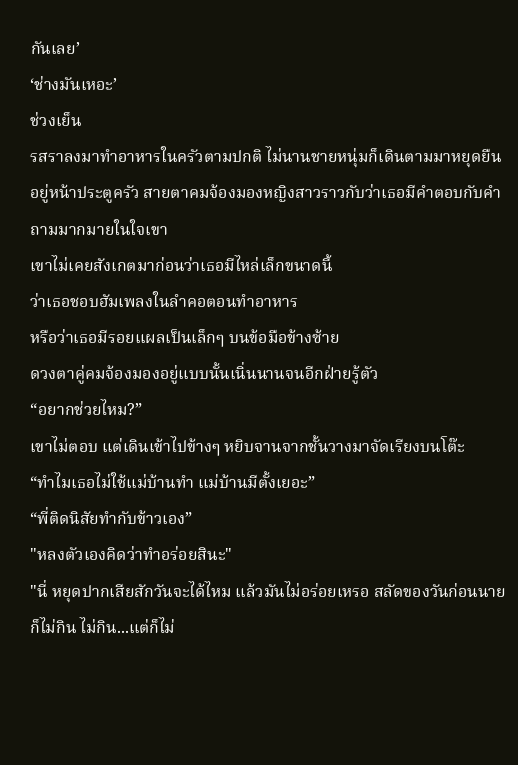กันเลย’
‘ช่างมันเหอะ’
ช่วงเย็น
รสราลงมาทำอาหารในครัวตามปกติ ไม่นานชายหนุ่มก็เดินตามมาหยุดยืนอยู่หน้าประตูครัว สายตาคมจ้องมองหญิงสาวราวกับว่าเธอมีคำตอบกับคำถามมากมายในใจเขา
เขาไม่เคยสังเกตมาก่อนว่าเธอมีไหล่เล็กขนาดนี้
ว่าเธอชอบฮัมเพลงในลำคอตอนทำอาหาร
หรือว่าเธอมีรอยแผลเป็นเล็กๆ บนข้อมือข้างซ้าย
ดวงตาคู่คมจ้องมองอยู่แบบนั้นเนิ่นนานจนอีกฝ่ายรู้ตัว
“อยากช่วยไหม?”
เขาไม่ตอบ แต่เดินเข้าไปข้างๆ หยิบจานจากชั้นวางมาจัดเรียงบนโต๊ะ
“ทำไมเธอไม่ใช้แม่บ้านทำ แม่บ้านมีตั้งเยอะ”
“พี่ติดนิสัยทำกับข้าวเอง”
"หลงตัวเองคิดว่าทำอร่อยสินะ"
"นี่ หยุดปากเสียสักวันจะได้ไหม แล้วมันไม่อร่อยเหรอ สลัดของวันก่อนนายก็ไม่กิน ไม่กิน...แต่ก็ไม่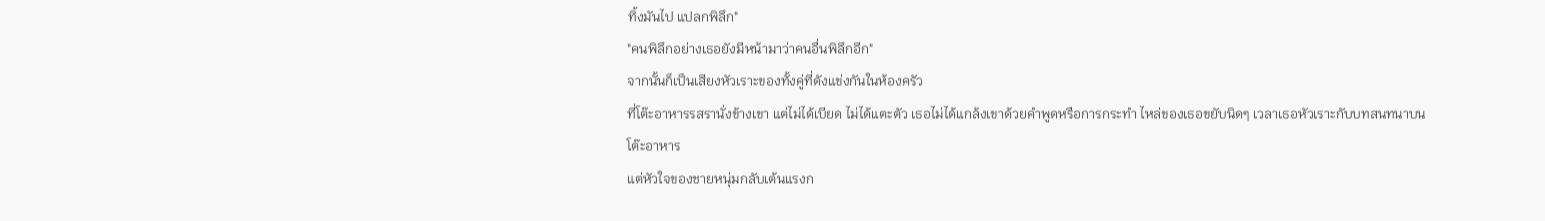ทิ้งมันไป แปลกพิลึก"
"คนพิลึกอย่างเธอยังมีหน้ามาว่าคนอื่นพิลึกอีก"
จากนั้นก็เป็นเสียงหัวเราะของทั้งคู่ที่ดังแข่งกันในห้องครัว
ที่โต๊ะอาหารรสรานั่งข้างเขา แต่ไม่ได้เบียด ไม่ได้แตะตัว เธอไม่ได้แกล้งเขาด้วยคำพูดหรือการกระทำ ไหล่ของเธอขยับนิดๆ เวลาเธอหัวเราะกับบทสนทนาบนโต๊ะอาหาร
แต่หัวใจของชายหนุ่มกลับเต้นแรงก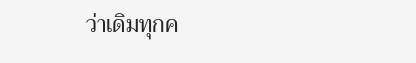ว่าเดิมทุกค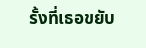รั้งที่เธอขยับ